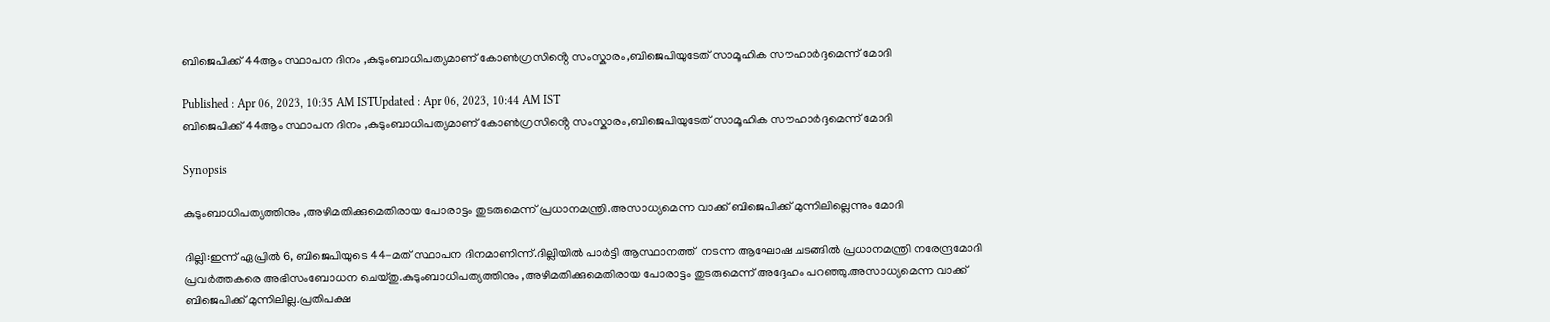ബിജെപിക്ക് 44ആം സ്ഥാപന ദിനം ,കുടുംബാധിപത്യമാണ് കോൺഗ്രസിൻ്റെ സംസ്കാരം,ബിജെപിയുടേത് സാമൂഹിക സൗഹാർദ്ദമെന്ന് മോദി

Published : Apr 06, 2023, 10:35 AM ISTUpdated : Apr 06, 2023, 10:44 AM IST
ബിജെപിക്ക് 44ആം സ്ഥാപന ദിനം ,കുടുംബാധിപത്യമാണ് കോൺഗ്രസിൻ്റെ സംസ്കാരം,ബിജെപിയുടേത് സാമൂഹിക സൗഹാർദ്ദമെന്ന് മോദി

Synopsis

കുടുംബാധിപത്യത്തിനും ,അഴിമതിക്കുമെതിരായ പോരാട്ടം തുടരുമെന്ന് പ്രധാനമന്ത്രി.അസാധ്യമെന്ന വാക്ക് ബിജെപിക്ക് മുന്നിലില്ലെന്നും മോദി

ദില്ലി:ഇന്ന് ഏപ്രിൽ 6, ബിജെപിയുടെ 44-മത് സ്ഥാപന ദിനമാണിന്ന്.ദില്ലിയില്‍ പാര്‍ട്ടി ആസ്ഥാനത്ത്  നടന്ന ആഘോഷ ചടങ്ങില്‍ പ്രധാനമന്ത്രി നരേന്ദ്രമോദി പ്രവര്‍ത്തകരെ അഭിസംബോധന ചെയ്തു.കുടുംബാധിപത്യത്തിനും ,അഴിമതിക്കുമെതിരായ പോരാട്ടം തുടരുമെന്ന് അദ്ദേഹം പറഞ്ഞു.അസാധ്യമെന്ന വാക്ക് ബിജെപിക്ക് മുന്നിലില്ല.പ്രതിപക്ഷ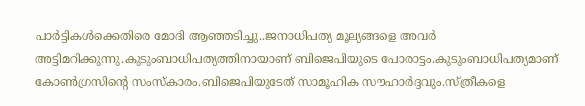പാർട്ടികൾക്കെതിരെ മോദി ആഞ്ഞടിച്ചു..ജനാധിപത്യ മൂല്യങ്ങളെ അവര്‍ അട്ടിമറിക്കുന്നു.കുടുംബാധിപത്യത്തിനായാണ് ബിജെപിയുടെ പോരാട്ടം.കുടുംബാധിപത്യമാണ് കോൺഗ്രസിൻ്റെ സംസ്കാരം.ബിജെപിയുടേത് സാമൂഹിക സൗഹാർദ്ദവും.സ്ത്രീകളെ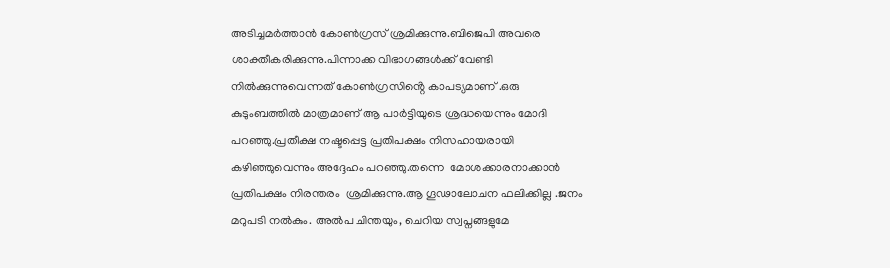അടിച്ചമർത്താൻ കോൺഗ്രസ് ശ്രമിക്കുന്നു.ബിജെപി അവരെ ശാക്തീകരിക്കുന്നു.പിന്നാക്ക വിഭാഗങ്ങൾക്ക് വേണ്ടി നിൽക്കുന്നുവെന്നത് കോൺഗ്രസിൻ്റെ കാപട്യമാണ് .ഒരു കുടുംബത്തിൽ മാത്രമാണ് ആ പാർട്ടിയുടെ ശ്രദ്ധയെന്നും മോദി പറഞ്ഞു.പ്രതീക്ഷ നഷ്ടപ്പെട്ട പ്രതിപക്ഷം നിസഹായരായി കഴിഞ്ഞുവെന്നും അദ്ദേഹം പറഞ്ഞു.തന്നെ  മോശക്കാരനാക്കാൻ പ്രതിപക്ഷം നിരന്തരം  ശ്രമിക്കുന്നു.ആ ഗൂഢാലോചന ഫലിക്കില്ല .ജനം മറുപടി നൽകും. അൽപ ചിന്തയും, ചെറിയ സ്വപ്നങ്ങളുമേ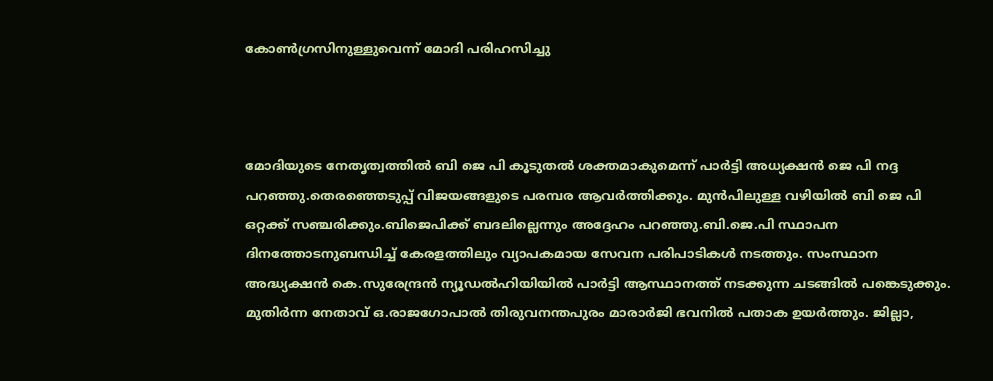കോൺഗ്രസിനുള്ളുവെന്ന് മോദി പരിഹസിച്ചു



മോദിയുടെ നേതൃത്വത്തിൽ ബി ജെ പി കൂടുതൽ ശക്തമാകുമെന്ന് പാർട്ടി അധ്യക്ഷൻ ജെ പി നദ്ദ പറഞ്ഞു.തെരഞ്ഞെടുപ്പ് വിജയങ്ങളുടെ പരമ്പര ആവർത്തിക്കും. മുൻപിലുള്ള വഴിയിൽ ബി ജെ പി ഒറ്റക്ക് സഞ്ചരിക്കും.ബിജെപിക്ക് ബദലില്ലെന്നും അദ്ദേഹം പറഞ്ഞു.ബി.ജെ.പി സ്ഥാപന ദിനത്തോടനുബന്ധിച്ച് കേരളത്തിലും വ്യാപകമായ സേവന പരിപാടികൾ നടത്തും. സംസ്ഥാന അദ്ധ്യക്ഷൻ കെ.സുരേന്ദ്രൻ ന്യൂഡൽഹിയിയിൽ പാർട്ടി ആസ്ഥാനത്ത് നടക്കുന്ന ചടങ്ങിൽ പങ്കെടുക്കും.  മുതിർന്ന നേതാവ് ഒ.രാജഗോപാൽ തിരുവനന്തപുരം മാരാർജി ഭവനിൽ പതാക ഉയർത്തും. ജില്ലാ,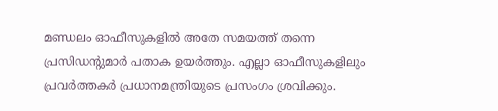മണ്ഡലം ഓഫീസുകളിൽ അതേ സമയത്ത് തന്നെ പ്രസിഡന്റുമാർ പതാക ഉയർത്തും. എല്ലാ ഓഫീസുകളിലും പ്രവർത്തകർ പ്രധാനമന്ത്രിയുടെ പ്രസംഗം ശ്രവിക്കും.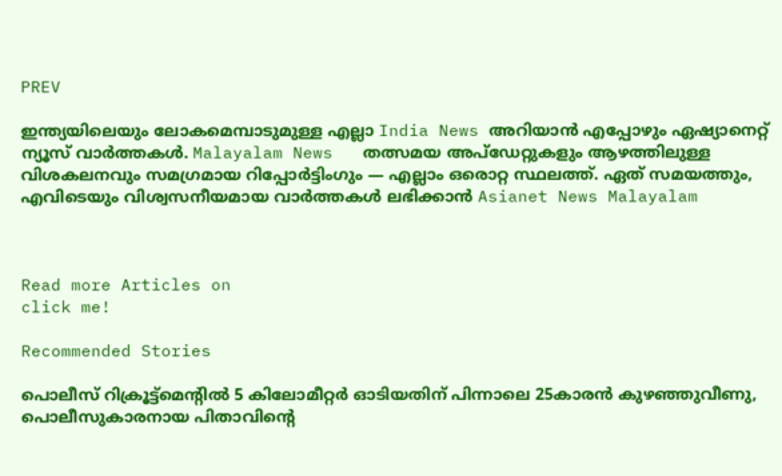PREV

ഇന്ത്യയിലെയും ലോകമെമ്പാടുമുള്ള എല്ലാ India News അറിയാൻ എപ്പോഴും ഏഷ്യാനെറ്റ് ന്യൂസ് വാർത്തകൾ. Malayalam News   തത്സമയ അപ്‌ഡേറ്റുകളും ആഴത്തിലുള്ള വിശകലനവും സമഗ്രമായ റിപ്പോർട്ടിംഗും — എല്ലാം ഒരൊറ്റ സ്ഥലത്ത്. ഏത് സമയത്തും, എവിടെയും വിശ്വസനീയമായ വാർത്തകൾ ലഭിക്കാൻ Asianet News Malayalam



Read more Articles on
click me!

Recommended Stories

പൊലീസ് റിക്രൂട്ട്‌മെന്റിൽ 5 കിലോമീറ്റര്‍ ഓടിയതിന് പിന്നാലെ 25കാരൻ കുഴഞ്ഞുവീണു, പൊലീസുകാരനായ പിതാവിന്റെ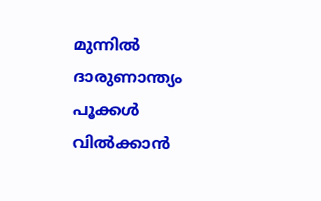മുന്നിൽ ദാരുണാന്ത്യം
പൂക്കൾ വിൽക്കാൻ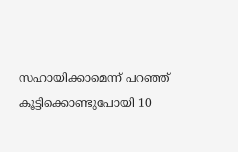സഹായിക്കാമെന്ന് പറഞ്ഞ് കൂട്ടിക്കൊണ്ടുപോയി 10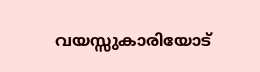വയസ്സുകാരിയോട്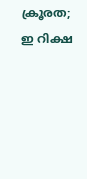ക്രൂരത; ഇ റിക്ഷ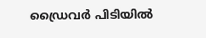ഡ്രൈവർ പിടിയിൽ